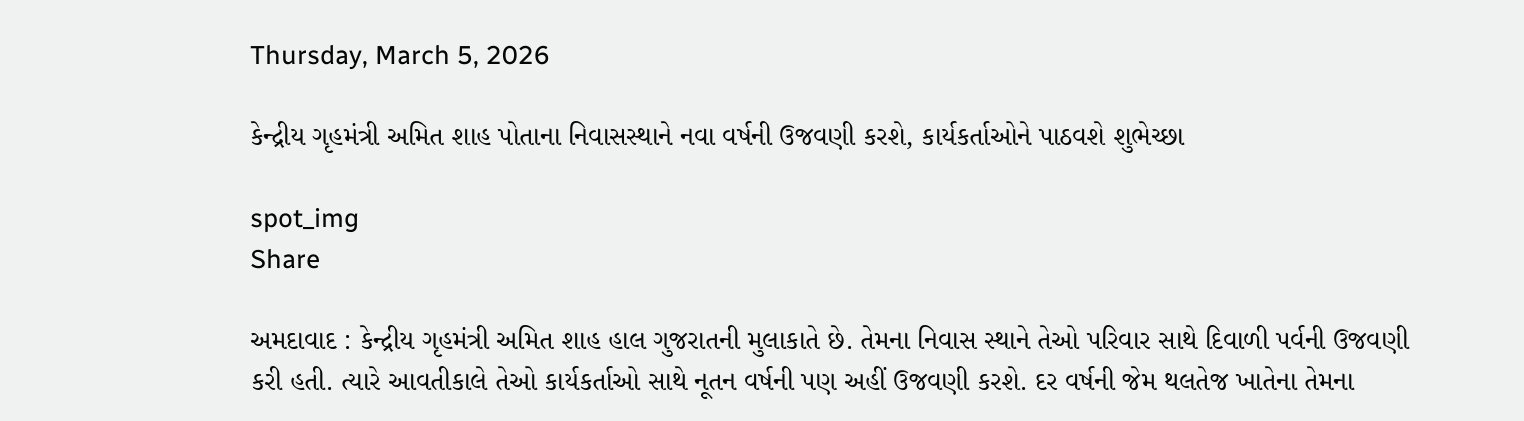Thursday, March 5, 2026

કેન્દ્રીય ગૃહમંત્રી અમિત શાહ પોતાના નિવાસસ્થાને નવા વર્ષની ઉજવણી કરશે, કાર્યકર્તાઓને પાઠવશે શુભેચ્છા

spot_img
Share

અમદાવાદ : કેન્દ્રીય ગૃહમંત્રી અમિત શાહ હાલ ગુજરાતની મુલાકાતે છે. તેમના નિવાસ સ્થાને તેઓ પરિવાર સાથે દિવાળી પર્વની ઉજવણી કરી હતી. ત્યારે આવતીકાલે તેઓ કાર્યકર્તાઓ સાથે નૂતન વર્ષની પણ અહીં ઉજવણી કરશે. દર વર્ષની જેમ થલતેજ ખાતેના તેમના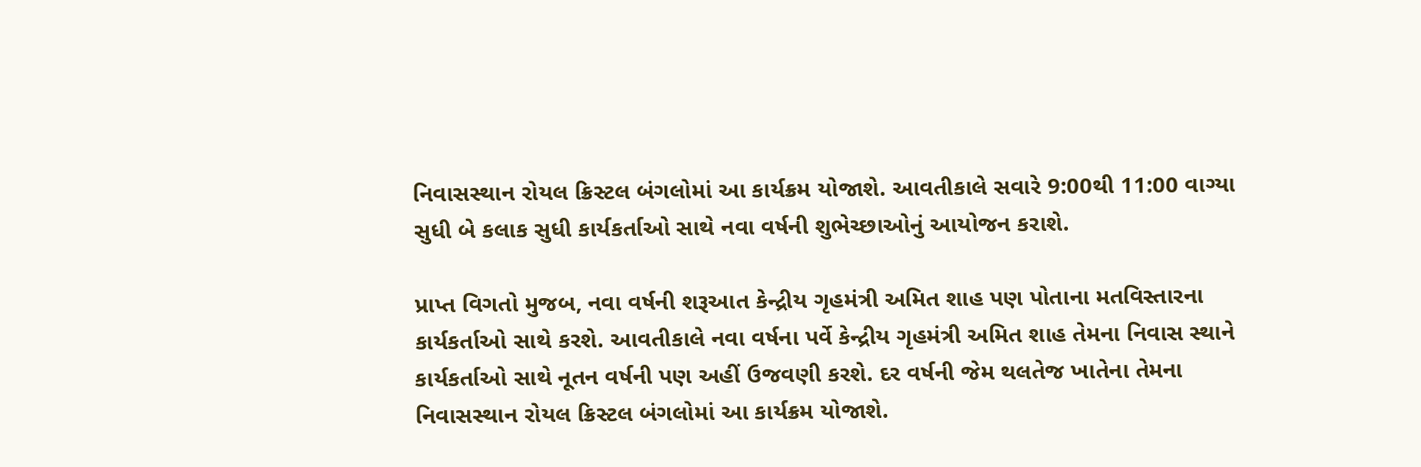નિવાસસ્થાન રોયલ ક્રિસ્ટલ બંગલોમાં આ કાર્યક્રમ યોજાશે. આવતીકાલે સવારે 9:00થી 11:00 વાગ્યા સુધી બે કલાક સુધી કાર્યકર્તાઓ સાથે નવા વર્ષની શુભેચ્છાઓનું આયોજન કરાશે.

પ્રાપ્ત વિગતો મુજબ, નવા વર્ષની શરૂઆત કેન્દ્રીય ગૃહમંત્રી અમિત શાહ પણ પોતાના મતવિસ્તારના કાર્યકર્તાઓ સાથે કરશે. આવતીકાલે નવા વર્ષના પર્વે કેન્દ્રીય ગૃહમંત્રી અમિત શાહ તેમના નિવાસ સ્થાને કાર્યકર્તાઓ સાથે નૂતન વર્ષની પણ અહીં ઉજવણી કરશે. દર વર્ષની જેમ થલતેજ ખાતેના તેમના નિવાસસ્થાન રોયલ ક્રિસ્ટલ બંગલોમાં આ કાર્યક્રમ યોજાશે.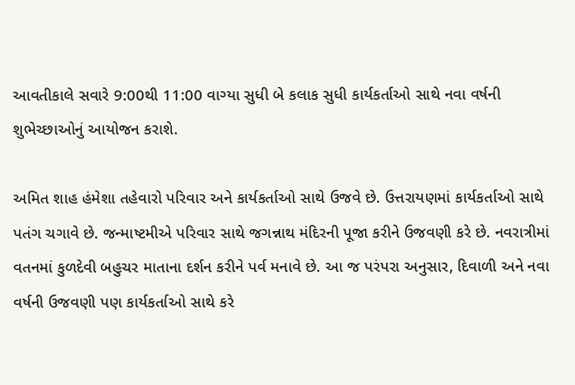આવતીકાલે સવારે 9:00થી 11:00 વાગ્યા સુધી બે કલાક સુધી કાર્યકર્તાઓ સાથે નવા વર્ષની શુભેચ્છાઓનું આયોજન કરાશે.

અમિત શાહ હંમેશા તહેવારો પરિવાર અને કાર્યકર્તાઓ સાથે ઉજવે છે. ઉત્તરાયણમાં કાર્યકર્તાઓ સાથે પતંગ ચગાવે છે. જન્માષ્ટમીએ પરિવાર સાથે જગન્નાથ મંદિરની પૂજા કરીને ઉજવણી કરે છે. નવરાત્રીમાં વતનમાં કુળદેવી બહુચર માતાના દર્શન કરીને પર્વ મનાવે છે. આ જ પરંપરા અનુસાર, દિવાળી અને નવા વર્ષની ઉજવણી પણ કાર્યકર્તાઓ સાથે કરે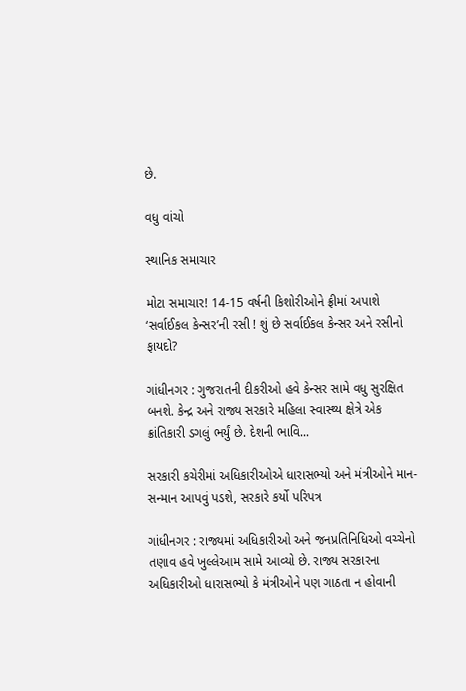છે.

વધુ વાંચો

સ્થાનિક સમાચાર

મોટા સમાચાર! 14-15 વર્ષની કિશોરીઓને ફ્રીમાં અપાશે ‘સર્વાઈકલ કેન્સર’ની રસી ! શું છે સર્વાઈકલ કેન્સર અને રસીનો ફાયદો?

ગાંધીનગર : ગુજરાતની દીકરીઓ હવે કેન્સર સામે વધુ સુરક્ષિત બનશે. કેન્દ્ર અને રાજ્ય સરકારે મહિલા સ્વાસ્થ્ય ક્ષેત્રે એક ક્રાંતિકારી ડગલું ભર્યું છે. દેશની ભાવિ...

સરકારી કચેરીમાં અધિકારીઓએ ધારાસભ્યો અને મંત્રીઓને માન-સન્માન આપવું પડશે, સરકારે કર્યો પરિપત્ર

ગાંધીનગર : રાજ્યમાં અધિકારીઓ અને જનપ્રતિનિધિઓ વચ્ચેનો તણાવ હવે ખુલ્લેઆમ સામે આવ્યો છે. રાજ્ય સરકારના અધિકારીઓ ધારાસભ્યો કે મંત્રીઓને પણ ગાઠતા ન હોવાની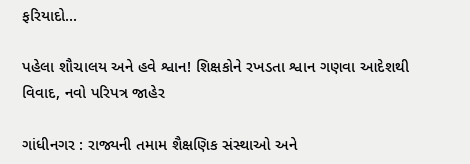ફરિયાદો...

પહેલા શૌચાલય અને હવે શ્વાન! શિક્ષકોને રખડતા શ્વાન ગણવા આદેશથી વિવાદ, નવો પરિપત્ર જાહેર

ગાંધીનગર : રાજ્યની તમામ શૈક્ષણિક સંસ્થાઓ અને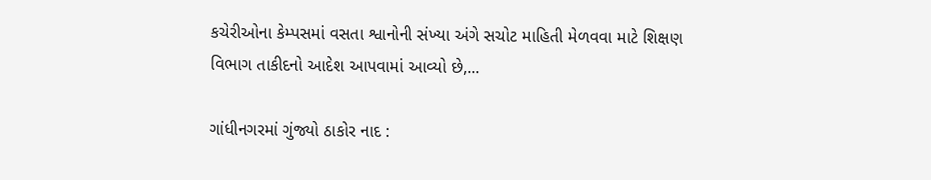કચેરીઓના કેમ્પસમાં વસતા શ્વાનોની સંખ્યા અંગે સચોટ માહિતી મેળવવા માટે શિક્ષણ વિભાગ તાકીદનો આદેશ આપવામાં આવ્યો છે,...

ગાંધીનગરમાં ગુંજ્યો ઠાકોર નાદ :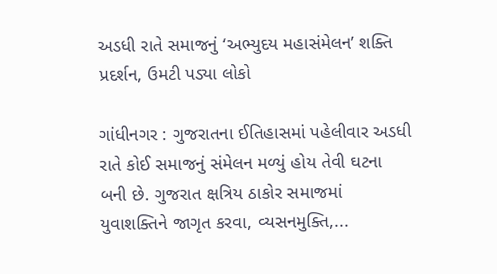અડધી રાતે સમાજનું ‘અભ્યુદય મહાસંમેલન’ શક્તિ પ્રદર્શન, ઉમટી પડ્યા લોકો

ગાંધીનગર : ગુજરાતના ઈતિહાસમાં પહેલીવાર અડધી રાતે કોઈ સમાજનું સંમેલન મળ્યું હોય તેવી ઘટના બની છે. ગુજરાત ક્ષત્રિય ઠાકોર સમાજમાં યુવાશક્તિને જાગૃત કરવા, વ્યસનમુક્તિ,...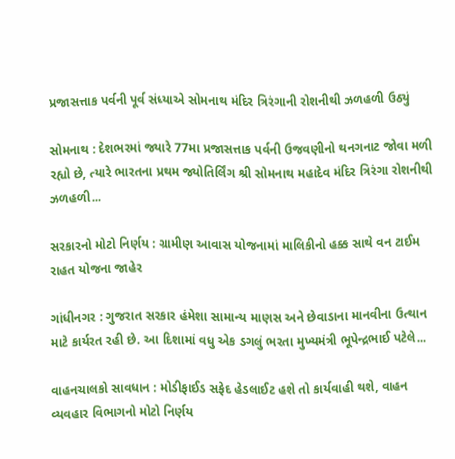પ્રજાસત્તાક પર્વની પૂર્વ સંધ્યાએ સોમનાથ મંદિર ત્રિરંગાની રોશનીથી ઝળહળી ઉઠ્યું

સોમનાથ : દેશભરમાં જ્યારે 77મા પ્રજાસત્તાક પર્વની ઉજવણીનો થનગનાટ જોવા મળી રહ્યો છે, ત્યારે ભારતના પ્રથમ જ્યોતિર્લિંગ શ્રી સોમનાથ મહાદેવ મંદિર ત્રિરંગા રોશનીથી ઝળહળી...

સરકારનો મોટો નિર્ણય : ગ્રામીણ આવાસ યોજનામાં માલિકીનો હક્ક સાથે વન ટાઈમ રાહત યોજના જાહેર

ગાંધીનગર : ગુજરાત સરકાર હંમેશા સામાન્ય માણસ અને છેવાડાના માનવીના ઉત્થાન માટે કાર્યરત રહી છે. આ દિશામાં વધુ એક ડગલું ભરતા મુખ્યમંત્રી ભૂપેન્દ્રભાઈ પટેલે...

વાહનચાલકો સાવધાન : મોડીફાઈડ સફેદ હેડલાઈટ હશે તો કાર્યવાહી થશે, વાહન વ્યવહાર વિભાગનો મોટો નિર્ણય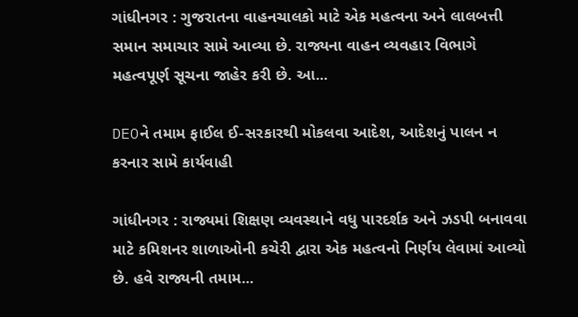ગાંધીનગર : ગુજરાતના વાહનચાલકો માટે એક મહત્વના અને લાલબત્તી સમાન સમાચાર સામે આવ્યા છે. રાજ્યના વાહન વ્યવહાર વિભાગે મહત્વપૂર્ણ સૂચના જાહેર કરી છે. આ...

DEOને તમામ ફાઈલ ઈ-સરકારથી મોકલવા આદેશ, આદેશનું પાલન ન કરનાર સામે કાર્યવાહી

ગાંધીનગર : રાજ્યમાં શિક્ષણ વ્યવસ્થાને વધુ પારદર્શક અને ઝડપી બનાવવા માટે કમિશનર શાળાઓની કચેરી દ્વારા એક મહત્વનો નિર્ણય લેવામાં આવ્યો છે. હવે રાજ્યની તમામ...